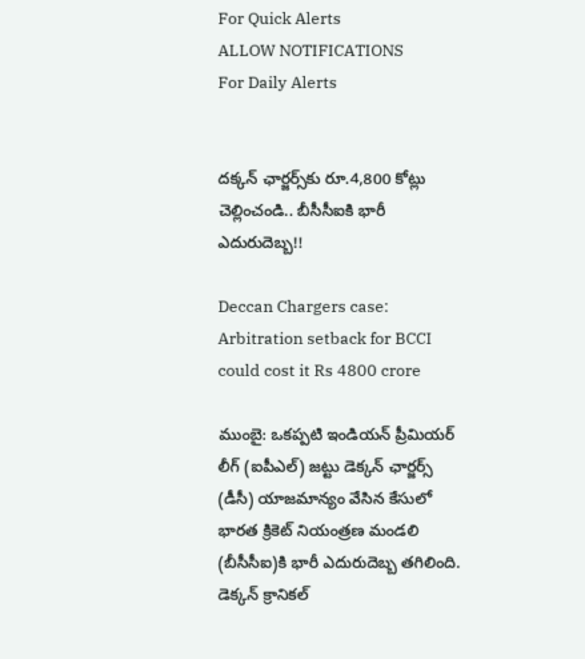For Quick Alerts
ALLOW NOTIFICATIONS
For Daily Alerts


దక్కన్‌ ఛార్జర్స్‌కు రూ.4,800 కోట్లు చెల్లించండి.. బీసీసీఐకి భారీ ఎదురుదెబ్బ!!

Deccan Chargers case: Arbitration setback for BCCI could cost it Rs 4800 crore

ముంబై: ఒకప్పటి ఇండియన్ ప్రీమియర్ లీగ్ (ఐపీఎల్) జట్టు డెక్కన్‌ ఛార్జర్స్‌ (డీసీ) యాజమాన్యం వేసిన కేసులో భారత క్రికెట్‌ నియంత్రణ మండలి (బీసీసీఐ)కి భారీ ఎదురుదెబ్బ తగిలింది. డెక్కన్‌ క్రానికల్‌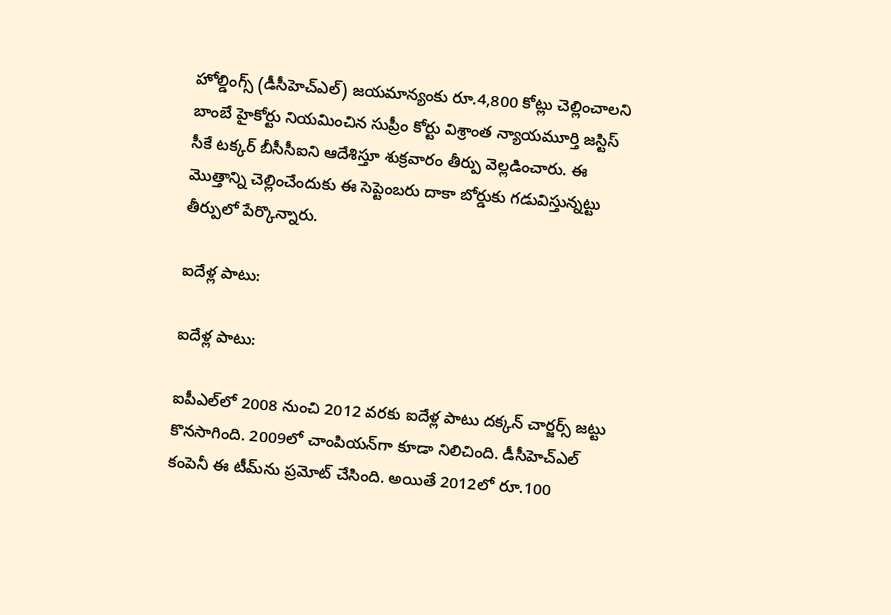హోల్డింగ్స్‌ (డీసీహెచ్‌ఎల్‌) జయమాన్యంకు రూ.4,800 కోట్లు చెల్లించాలని బాంబే హైకోర్టు నియమించిన సుప్రీం కోర్టు విశ్రాంత న్యాయమూర్తి జస్టిస్‌ సీకే టక్కర్‌ బీసీసీఐని ఆదేశిస్తూ శుక్రవారం తీర్పు వెల్లడించారు. ఈ మొత్తాన్ని చెల్లించేందుకు ఈ సెప్టెంబరు దాకా బోర్డుకు గడువిస్తున్నట్టు తీర్పులో పేర్కొన్నారు.

ఐదేళ్ల పాటు:

ఐదేళ్ల పాటు:

ఐపీఎల్‌లో 2008 నుంచి 2012 వరకు ఐదేళ్ల పాటు దక్కన్‌ చార్జర్స్‌ జట్టు కొనసాగింది. 2009లో చాంపియన్‌గా కూడా నిలిచింది. డీసీహెచ్‌ఎల్‌ కంపెనీ ఈ టీమ్‌ను ప్రమోట్‌ చేసింది. అయితే 2012లో రూ.100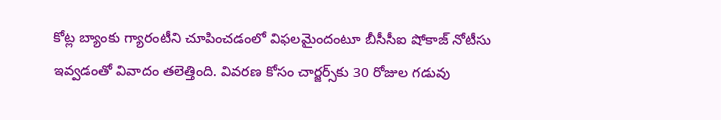కోట్ల బ్యాంకు గ్యారంటీని చూపించడంలో విఫలమైందంటూ బీసీసీఐ షోకాజ్‌ నోటీసు ఇవ్వడంతో వివాదం తలెత్తింది. వివరణ కోసం చార్జర్స్‌కు 30 రోజుల గడువు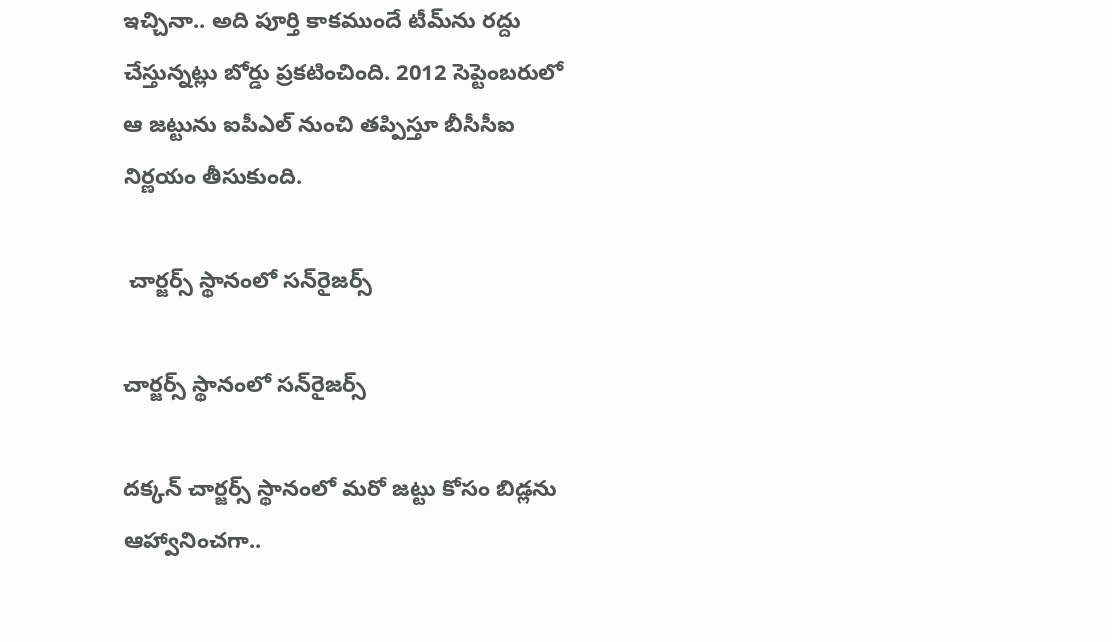ఇచ్చినా.. అది పూర్తి కాకముందే టీమ్‌ను రద్దు చేస్తున్నట్లు బోర్డు ప్రకటించింది. 2012 సెప్టెంబరులో ఆ జట్టును ఐపీఎల్‌ నుంచి తప్పిస్తూ బీసీసీఐ నిర్ణయం తీసుకుంది.

 చార్జర్స్‌ స్థానంలో సన్‌రైజర్స్

చార్జర్స్‌ స్థానంలో సన్‌రైజర్స్

దక్కన్‌ చార్జర్స్‌ స్థానంలో మరో జట్టు కోసం బిడ్లను ఆహ్వానించగా..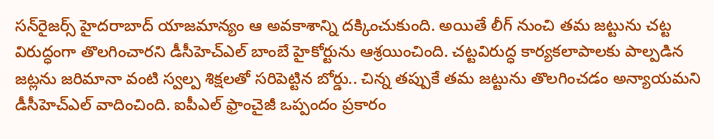సన్‌రైజర్స్‌ హైదరాబాద్‌ యాజమాన్యం ఆ అవకాశాన్ని దక్కించుకుంది. అయితే లీగ్‌ నుంచి తమ జట్టును చట్ట విరుద్ధంగా తొలగించారని డీసీహెచ్‌ఎల్‌ బాంబే హైకోర్టును ఆశ్రయించింది. చట్టవిరుద్ధ కార్యకలాపాలకు పాల్పడిన జట్లను జరిమానా వంటి స్వల్ప శిక్షలతో సరిపెట్టిన బోర్డు.. చిన్న తప్పుకే తమ జట్టును తొలగించడం అన్యాయమని డీసీహెచ్‌ఎల్‌ వాదించింది. ఐపీఎల్‌ ఫ్రాంచైజీ ఒప్పందం ప్రకారం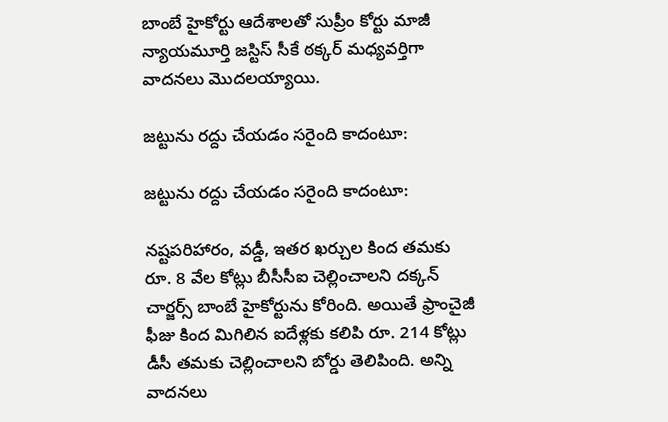బాంబే హైకోర్టు ఆదేశాలతో సుప్రీం కోర్టు మాజీ న్యాయమూర్తి జస్టిస్‌ సీకే ఠక్కర్‌ మధ్యవర్తిగా వాదనలు మొదలయ్యాయి.

జట్టును రద్దు చేయడం సరైంది కాదంటూ:

జట్టును రద్దు చేయడం సరైంది కాదంటూ:

నష్టపరిహారం, వడ్డీ, ఇతర ఖర్చుల కింద తమకు రూ. 8 వేల కోట్లు బీసీసీఐ చెల్లించాలని దక్కన్‌ చార్జర్స్‌ బాంబే హైకోర్టును కోరింది. అయితే ఫ్రాంచైజీ ఫీజు కింద మిగిలిన ఐదేళ్లకు కలిపి రూ. 214 కోట్లు డీసీ తమకు చెల్లించాలని బోర్డు తెలిపింది. అన్ని వాదనలు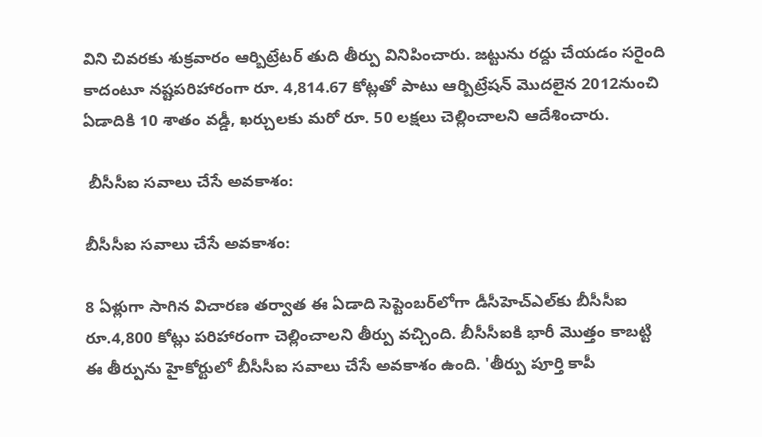విని చివరకు శుక్రవారం ఆర్బిట్రేటర్‌ తుది తీర్పు వినిపించారు. జట్టును రద్దు చేయడం సరైంది కాదంటూ నష్టపరిహారంగా రూ. 4,814.67 కోట్లతో పాటు ఆర్బిట్రేషన్‌ మొదలైన 2012నుంచి ఏడాదికి 10 శాతం వడ్డీ, ఖర్చులకు మరో రూ. 50 లక్షలు చెల్లించాలని ఆదేశించారు.

 బీసీసీఐ సవాలు చేసే అవకాశం:

బీసీసీఐ సవాలు చేసే అవకాశం:

8 ఏళ్లుగా సాగిన విచారణ తర్వాత ఈ ఏడాది సెప్టెంబర్‌లోగా డీసీహెచ్‌ఎల్‌కు బీసీసీఐ రూ.4,800 కోట్లు పరిహారంగా చెల్లించాలని తీర్పు వచ్చింది. బీసీసీఐకి భారీ మొత్తం కాబట్టి ఈ తీర్పును హైకోర్టులో బీసీసీఐ సవాలు చేసే అవకాశం ఉంది. 'తీర్పు పూర్తి కాపీ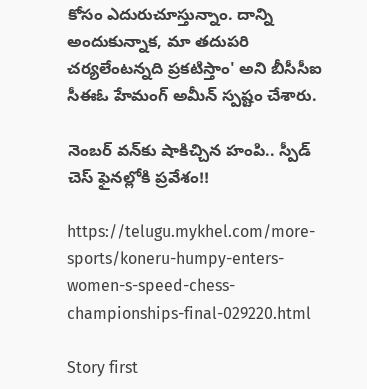కోసం ఎదురుచూస్తున్నాం. దాన్ని అందుకున్నాక, మా తదుపరి చర్యలేంటన్నది ప్రకటిస్తాం' అని బీసీసీఐ సీఈఓ హేమంగ్‌ అమీన్‌ స్పష్టం చేశారు.

నెంబర్‌ వన్‌కు షాకిచ్చిన హంపి.. స్పీడ్‌ చెస్‌ ఫైనల్లోకి ప్రవేశం!!

https://telugu.mykhel.com/more-sports/koneru-humpy-enters-women-s-speed-chess-championships-final-029220.html

Story first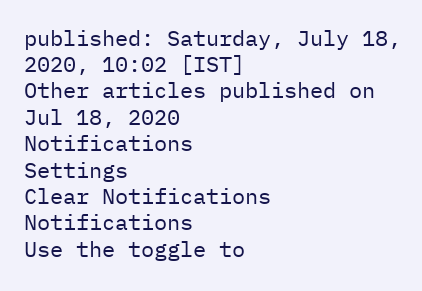published: Saturday, July 18, 2020, 10:02 [IST]
Other articles published on Jul 18, 2020
Notifications
Settings
Clear Notifications
Notifications
Use the toggle to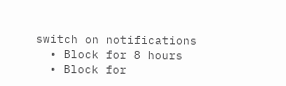switch on notifications
  • Block for 8 hours
  • Block for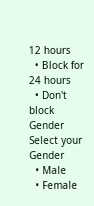12 hours
  • Block for 24 hours
  • Don't block
Gender
Select your Gender
  • Male
  • Female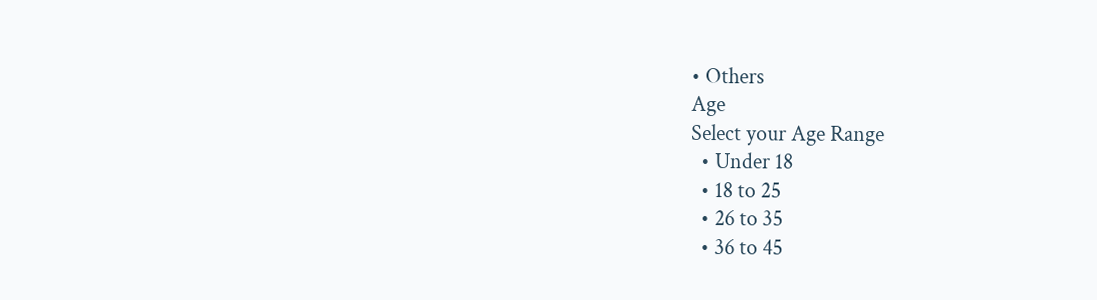• Others
Age
Select your Age Range
  • Under 18
  • 18 to 25
  • 26 to 35
  • 36 to 45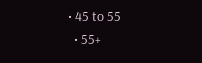• 45 to 55
  • 55+